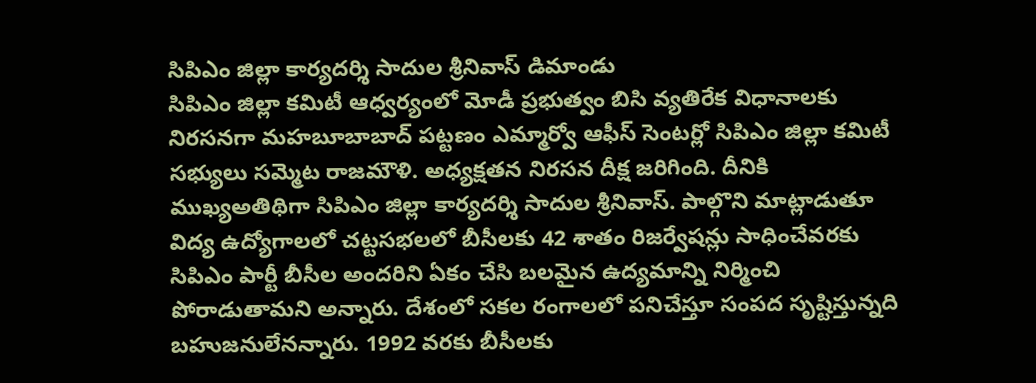సిపిఎం జిల్లా కార్యదర్శి సాదుల శ్రీనివాస్ డిమాండు
సిపిఎం జిల్లా కమిటీ ఆధ్వర్యంలో మోడీ ప్రభుత్వం బిసి వ్యతిరేక విధానాలకు నిరసనగా మహబూబాబాద్ పట్టణం ఎమ్మార్వో ఆఫీస్ సెంటర్లో సిపిఎం జిల్లా కమిటీ సభ్యులు సమ్మెట రాజమౌళి. అధ్యక్షతన నిరసన దీక్ష జరిగింది. దీనికి ముఖ్యఅతిథిగా సిపిఎం జిల్లా కార్యదర్శి సాదుల శ్రీనివాస్. పాల్గొని మాట్లాడుతూ విద్య ఉద్యోగాలలో చట్టసభలలో బీసీలకు 42 శాతం రిజర్వేషన్లు సాధించేవరకు సిపిఎం పార్టీ బీసీల అందరిని ఏకం చేసి బలమైన ఉద్యమాన్ని నిర్మించి పోరాడుతామని అన్నారు. దేశంలో సకల రంగాలలో పనిచేస్తూ సంపద సృష్టిస్తున్నది బహుజనులేనన్నారు. 1992 వరకు బీసీలకు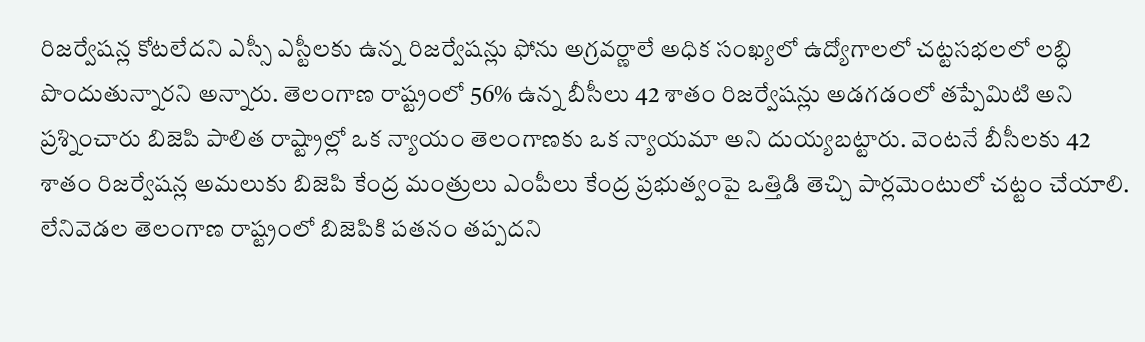రిజర్వేషన్ల కోటలేదని ఎస్సీ ఎస్టీలకు ఉన్న రిజర్వేషన్లు ఫోను అగ్రవర్ణాలే అధిక సంఖ్యలో ఉద్యోగాలలో చట్టసభలలో లబ్ధి పొందుతున్నారని అన్నారు. తెలంగాణ రాష్ట్రంలో 56% ఉన్న బీసీలు 42 శాతం రిజర్వేషన్లు అడగడంలో తప్పేమిటి అని ప్రశ్నించారు బిజెపి పాలిత రాష్ట్రాల్లో ఒక న్యాయం తెలంగాణకు ఒక న్యాయమా అని దుయ్యబట్టారు. వెంటనే బీసీలకు 42 శాతం రిజర్వేషన్ల అమలుకు బిజెపి కేంద్ర మంత్రులు ఎంపీలు కేంద్ర ప్రభుత్వంపై ఒత్తిడి తెచ్చి పార్లమెంటులో చట్టం చేయాలి. లేనివెడల తెలంగాణ రాష్ట్రంలో బిజెపికి పతనం తప్పదని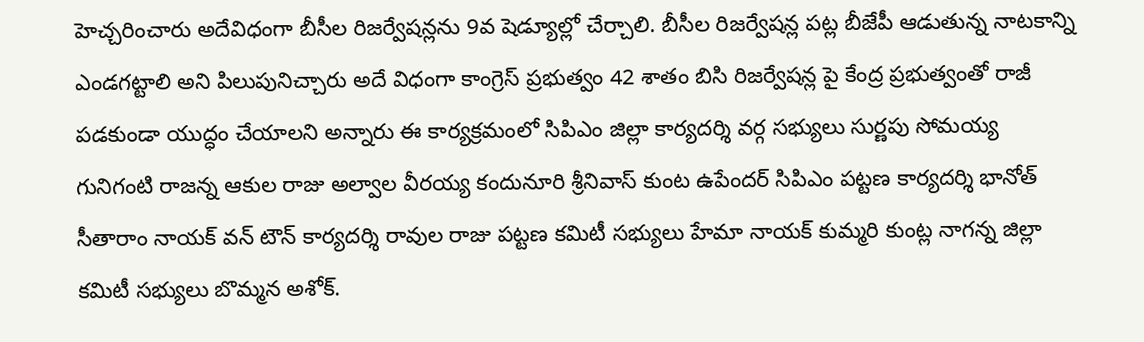హెచ్చరించారు అదేవిధంగా బీసీల రిజర్వేషన్లను 9వ షెడ్యూల్లో చేర్చాలి. బీసీల రిజర్వేషన్ల పట్ల బీజేపీ ఆడుతున్న నాటకాన్ని ఎండగట్టాలి అని పిలుపునిచ్చారు అదే విధంగా కాంగ్రెస్ ప్రభుత్వం 42 శాతం బిసి రిజర్వేషన్ల పై కేంద్ర ప్రభుత్వంతో రాజీ పడకుండా యుద్ధం చేయాలని అన్నారు ఈ కార్యక్రమంలో సిపిఎం జిల్లా కార్యదర్శి వర్గ సభ్యులు సుర్ణపు సోమయ్య గునిగంటి రాజన్న ఆకుల రాజు అల్వాల వీరయ్య కందునూరి శ్రీనివాస్ కుంట ఉపేందర్ సిపిఎం పట్టణ కార్యదర్శి భానోత్ సీతారాం నాయక్ వన్ టౌన్ కార్యదర్శి రావుల రాజు పట్టణ కమిటీ సభ్యులు హేమా నాయక్ కుమ్మరి కుంట్ల నాగన్న జిల్లా కమిటీ సభ్యులు బొమ్మన అశోక్.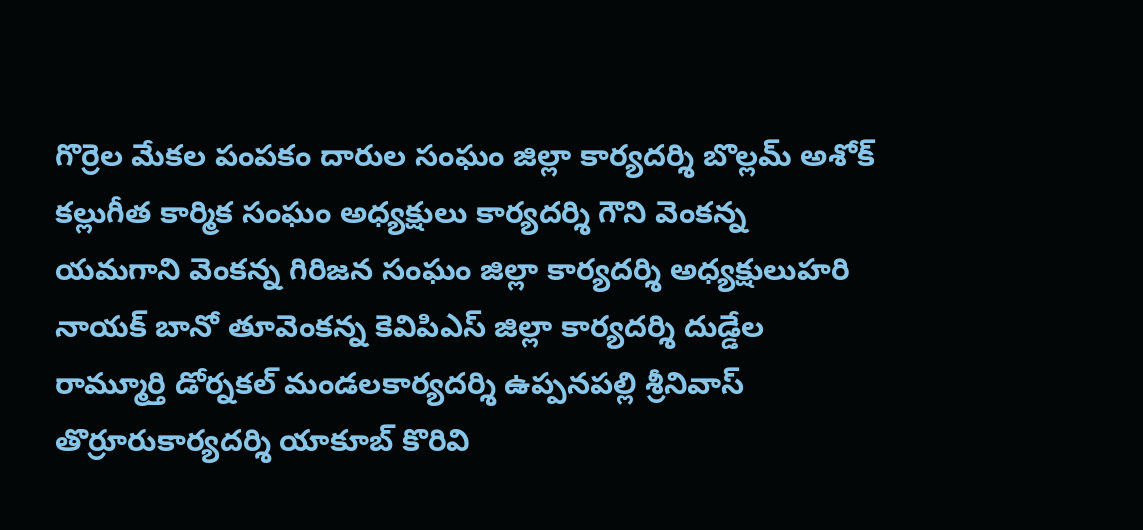గొర్రెల మేకల పంపకం దారుల సంఘం జిల్లా కార్యదర్శి బొల్లమ్ అశోక్ కల్లుగీత కార్మిక సంఘం అధ్యక్షులు కార్యదర్శి గౌని వెంకన్న యమగాని వెంకన్న గిరిజన సంఘం జిల్లా కార్యదర్శి అధ్యక్షులుహరి నాయక్ బానో తూవెంకన్న కెవిపిఎస్ జిల్లా కార్యదర్శి దుడ్డేల రామ్మూర్తి డోర్నకల్ మండలకార్యదర్శి ఉప్పనపల్లి శ్రీనివాస్ తొర్రూరుకార్యదర్శి యాకూబ్ కొరివి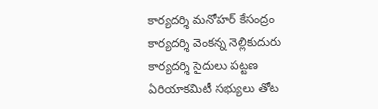కార్యదర్శి మనోహర్ కేసంద్రం కార్యదర్శి వెంకన్న నెల్లికుదురు కార్యదర్శి సైదులు పట్టణ ఏరియాకమిటీ సభ్యులు తోట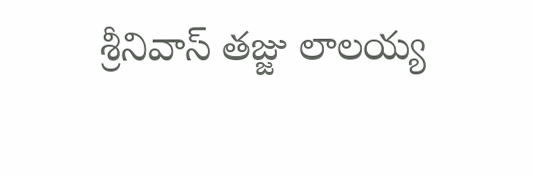శ్రీనివాస్ తజ్జు లాలయ్య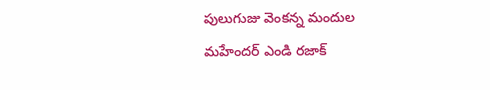పులుగుజు వెంకన్న మందుల మహేందర్ ఎండి రజాక్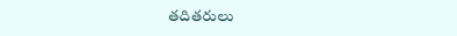తదితరులు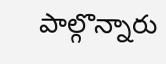పాల్గొన్నారు